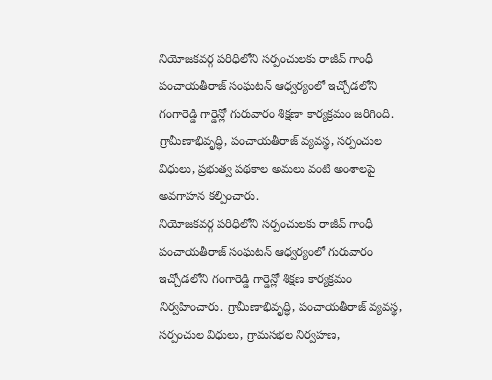నియోజకవర్గ పరిధిలోని సర్పంచులకు రాజీవ్ గాంధీ పంచాయతీరాజ్ సంఘటన్ ఆధ్వర్యంలో ఇచ్చోడలోని గంగారెడ్డి గార్డెన్లో గురువారం శిక్షణా కార్యక్రమం జరిగింది. గ్రామీణాభివృద్ధి, పంచాయతీరాజ్ వ్యవస్థ, సర్పంచుల విధులు, ప్రభుత్వ పథకాల అమలు వంటి అంశాలపై అవగాహన కల్పించారు.
నియోజకవర్గ పరిధిలోని సర్పంచులకు రాజీవ్ గాంధీ పంచాయతీరాజ్ సంఘటన్ ఆధ్వర్యంలో గురువారం ఇచ్చోడలోని గంగారెడ్డి గార్డెన్లో శిక్షణ కార్యక్రమం నిర్వహించారు. గ్రామీణాభివృద్ధి, పంచాయతీరాజ్ వ్యవస్థ, సర్పంచుల విధులు, గ్రామసభల నిర్వహణ,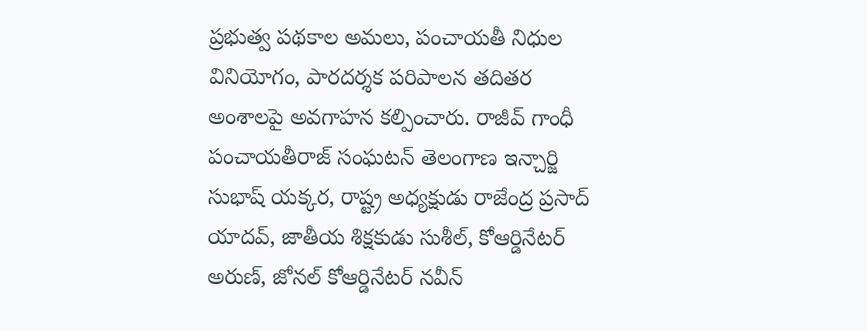ప్రభుత్వ పథకాల అమలు, పంచాయతీ నిధుల వినియోగం, పారదర్శక పరిపాలన తదితర అంశాలపై అవగాహన కల్పించారు. రాజీవ్ గాంధీ పంచాయతీరాజ్ సంఘటన్ తెలంగాణ ఇన్చార్జి సుభాష్ యక్కర, రాష్ట్ర అధ్యక్షుడు రాజేంద్ర ప్రసాద్ యాదవ్, జాతీయ శిక్షకుడు సుశీల్, కోఆర్డినేటర్ అరుణ్, జోనల్ కోఆర్డినేటర్ నవీన్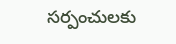సర్పంచులకు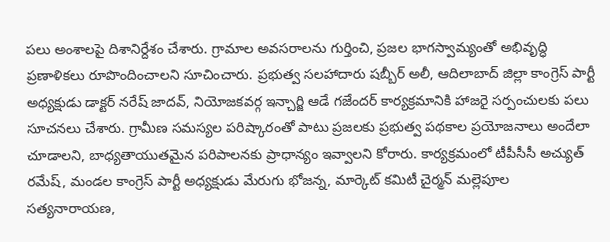పలు అంశాలపై దిశానిర్దేశం చేశారు. గ్రామాల అవసరాలను గుర్తించి, ప్రజల భాగస్వామ్యంతో అభివృద్ధి ప్రణాళికలు రూపొందించాలని సూచించారు. ప్రభుత్వ సలహాదారు షబ్బీర్ అలీ, ఆదిలాబాద్ జిల్లా కాంగ్రెస్ పార్టీ అధ్యక్షుడు డాక్టర్ నరేష్ జాదవ్, నియోజకవర్గ ఇన్చార్జి ఆడే గజేందర్ కార్యక్రమానికి హాజరై సర్పంచులకు పలు సూచనలు చేశారు. గ్రామీణ సమస్యల పరిష్కారంతో పాటు ప్రజలకు ప్రభుత్వ పథకాల ప్రయోజనాలు అందేలా చూడాలని, బాధ్యతాయుతమైన పరిపాలనకు ప్రాధాన్యం ఇవ్వాలని కోరారు. కార్యక్రమంలో టీపీసీసీ అచ్యుత్ రమేష్, మండల కాంగ్రెస్ పార్టీ అధ్యక్షుడు మేరుగు భోజన్న, మార్కెట్ కమిటీ చైర్మన్ మల్లెపూల సత్యనారాయణ,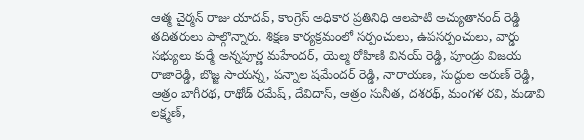ఆత్మ చైర్మన్ రాజు యాదవ్, కాంగ్రెస్ అధికార ప్రతినిధి ఆలపాటి అచ్యుతానంద్ రెడ్డి తదితరులు పాల్గొన్నారు. శిక్షణ కార్యక్రమంలో సర్పంచులు, ఉపసర్పంచులు, వార్డు సభ్యులు కుర్మే అన్నపూర్ణ మహేందర్, యెల్మ రోహిణి వినయ్ రెడ్డి, పూండ్రు విజయ రాజారెడ్డి, బొజ్జ సాయన్న, పన్నాల షమేందర్ రెడ్డి, నారాయణ, సుద్దుల అరుణ్ రెడ్డి, ఆత్రం బాగీరథ, రాథోడ్ రమేష్, దేవిదాస్, ఆత్రం సునీత, దశరథ్, మంగళ రవి, మడావి లక్ష్మణ్,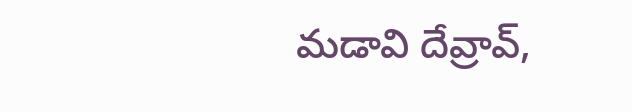మడావి దేవ్రావ్,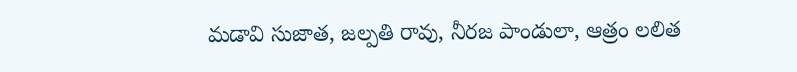మడావి సుజాత, జల్పతి రావు, నీరజ పాండులా, ఆత్రం లలిత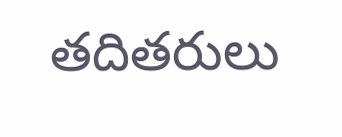తదితరులు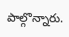పాల్గొన్నారు.